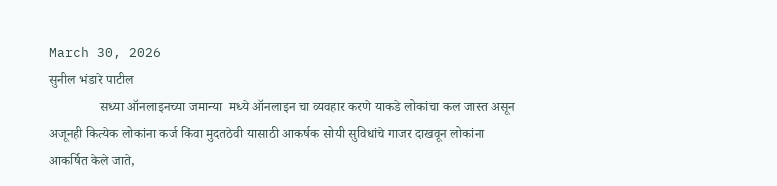March 30, 2026
सुनील भंडारे पाटील
               सध्या ऑनलाइनच्या जमान्या  मध्ये ऑनलाइन चा व्यवहार करणे याकडे लोकांचा कल जास्त असून अजूनही कित्येक लोकांना कर्ज किंवा मुदतठेवी यासाठी आकर्षक सोयी सुविधांचे गाजर दाखवून लोकांना आकर्षित केले जाते,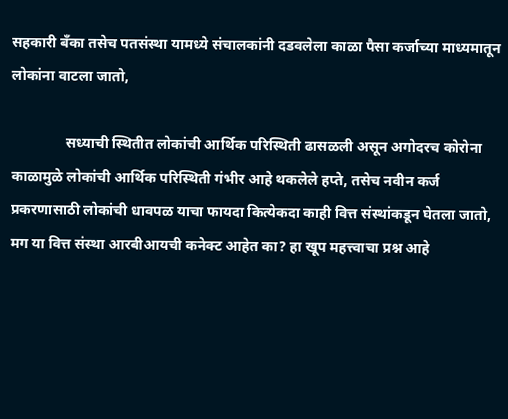सहकारी बँका तसेच पतसंस्था यामध्ये संचालकांनी दडवलेला काळा पैसा कर्जाच्या माध्यमातून लोकांना वाटला जातो,

               सध्याची स्थितीत लोकांची आर्थिक परिस्थिती ढासळली असून अगोदरच कोरोना काळामुळे लोकांची आर्थिक परिस्थिती गंभीर आहे थकलेले हप्ते, तसेच नवीन कर्ज प्रकरणासाठी लोकांची धावपळ याचा फायदा कित्येकदा काही वित्त संस्थांकडून घेतला जातो, मग या वित्त संस्था आरबीआयची कनेक्ट आहेत का? हा खूप महत्त्वाचा प्रश्न आहे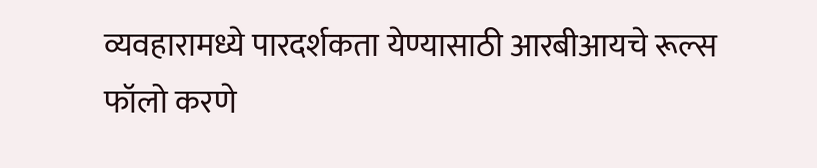व्यवहारामध्ये पारदर्शकता येण्यासाठी आरबीआयचे रूल्स फॉलो करणे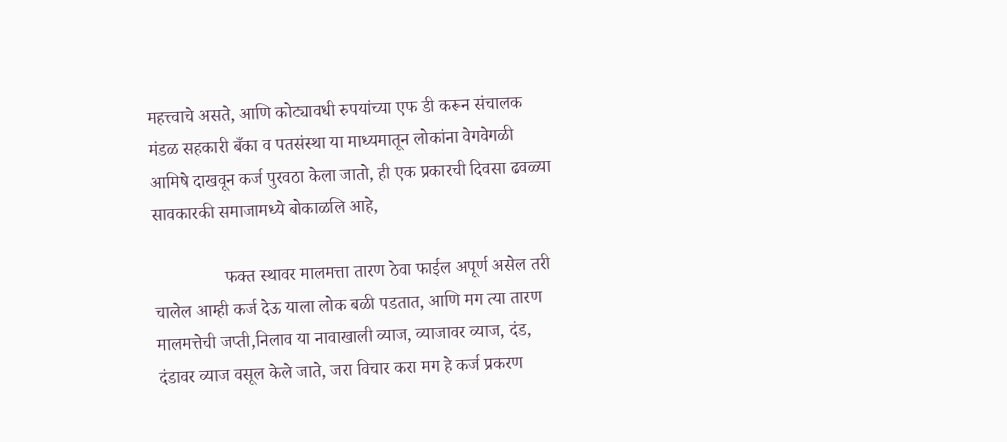महत्त्वाचे असते, आणि कोट्यावधी रुपयांच्या एफ डी करून संचालक मंडळ सहकारी बँका व पतसंस्था या माध्यमातून लोकांना वेगवेगळी आमिषे दाखवून कर्ज पुरवठा केला जातो, ही एक प्रकारची दिवसा ढवळ्या सावकारकी समाजामध्ये बोकाळलि आहे,

                फक्त स्थावर मालमत्ता तारण ठेवा फाईल अपूर्ण असेल तरी चालेल आम्ही कर्ज देऊ याला लोक बळी पडतात, आणि मग त्या तारण मालमत्तेची जप्ती,निलाव या नावाखाली व्याज, व्याजावर व्याज, दंड, दंडावर व्याज वसूल केले जाते, जरा विचार करा मग हे कर्ज प्रकरण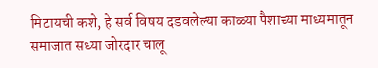मिटायची कशे, हे सर्व विषय दडवलेल्या काळ्या पैशाच्या माध्यमातून समाजात सध्या जोरदार चालू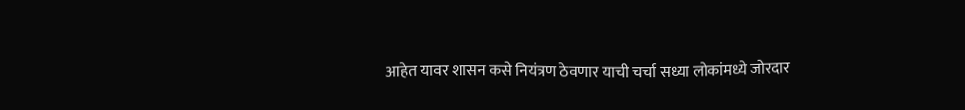आहेत यावर शासन कसे नियंत्रण ठेवणार याची चर्चा सध्या लोकांमध्ये जोरदार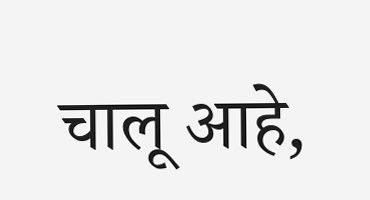चालू आहे,